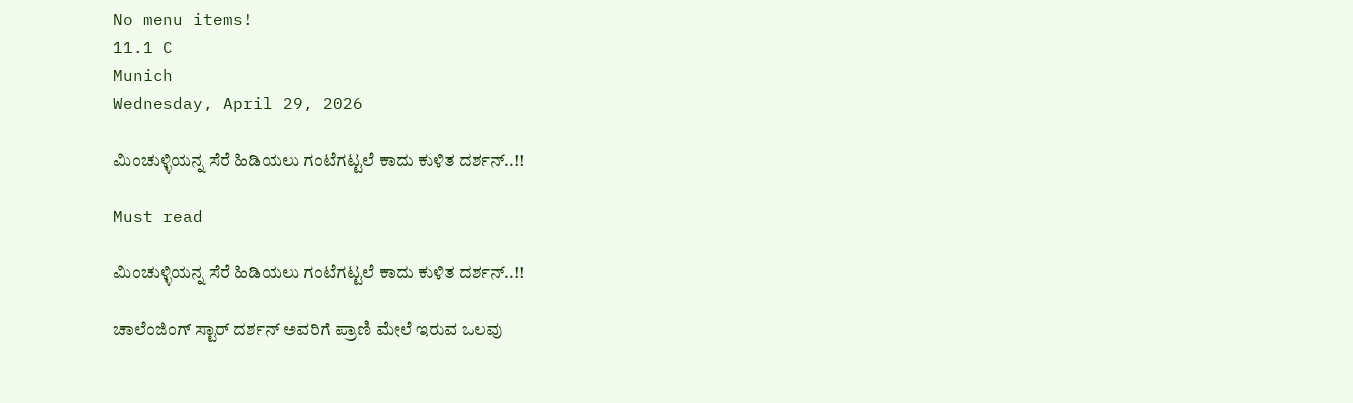No menu items!
11.1 C
Munich
Wednesday, April 29, 2026

ಮಿಂಚುಳ್ಳಿಯನ್ನ ಸೆರೆ ಹಿಡಿಯಲು ಗಂಟೆಗಟ್ಟಲೆ ಕಾದು ಕುಳಿತ ದರ್ಶನ್..!!

Must read

ಮಿಂಚುಳ್ಳಿಯನ್ನ ಸೆರೆ ಹಿಡಿಯಲು ಗಂಟೆಗಟ್ಟಲೆ ಕಾದು ಕುಳಿತ ದರ್ಶನ್..!!

ಚಾಲೆಂಜಿಂಗ್ ಸ್ಟಾರ್ ದರ್ಶನ್ ಅವರಿಗೆ ಪ್ರಾಣಿ ಮೇಲೆ ಇರುವ ಒಲವು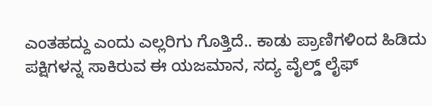ಎಂತಹದ್ದು ಎಂದು ಎಲ್ಲರಿಗು ಗೊತ್ತಿದೆ.. ಕಾಡು ಪ್ರಾಣಿಗಳಿಂದ ಹಿಡಿದು ಪಕ್ಷಿಗಳನ್ನ ಸಾಕಿರುವ ಈ ಯಜಮಾನ, ಸದ್ಯ ವೈಲ್ಡ್ ಲೈಫ್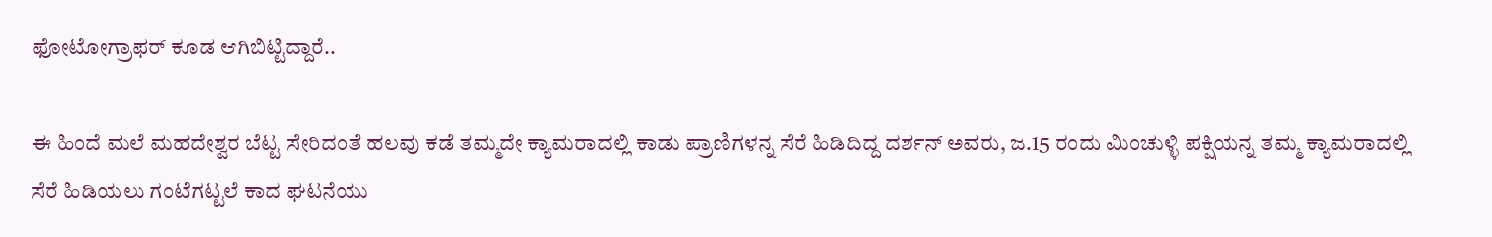ಫೋಟೋಗ್ರಾಫರ್ ಕೂಡ ಆಗಿಬಿಟ್ಟಿದ್ದಾರೆ..

ಈ ಹಿಂದೆ ಮಲೆ ಮಹದೇಶ್ವರ ಬೆಟ್ಟ ಸೇರಿದಂತೆ ಹಲವು ಕಡೆ ತಮ್ಮದೇ ಕ್ಯಾಮರಾದಲ್ಲಿ ಕಾಡು ಪ್ರಾಣಿಗಳನ್ನ ಸೆರೆ ಹಿಡಿದಿದ್ದ ದರ್ಶನ್ ಅವರು, ಜ.15 ರಂದು ಮಿಂಚುಳ್ಳಿ ಪಕ್ಷಿಯನ್ನ ತಮ್ಮ ಕ್ಯಾಮರಾದಲ್ಲಿ ಸೆರೆ ಹಿಡಿಯಲು ಗಂಟೆಗಟ್ಟಲೆ ಕಾದ ಘಟನೆಯು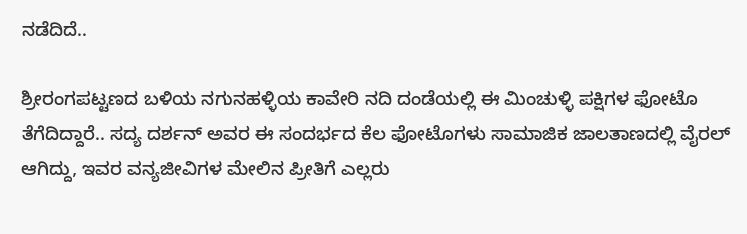ನಡೆದಿದೆ..

ಶ್ರೀರಂಗಪಟ್ಟಣದ ಬಳಿಯ ನಗುನಹಳ್ಳಿಯ ಕಾವೇರಿ ನದಿ ದಂಡೆಯಲ್ಲಿ ಈ ಮಿಂಚುಳ್ಳಿ ಪಕ್ಷಿಗಳ ಫೋಟೊ ತೆಗೆದಿದ್ದಾರೆ.. ಸದ್ಯ ದರ್ಶನ್ ಅವರ ಈ ಸಂದರ್ಭದ ಕೆಲ ಫೋಟೊಗಳು ಸಾಮಾಜಿಕ ಜಾಲತಾಣದಲ್ಲಿ ವೈರಲ್ ಆಗಿದ್ದು, ಇವರ ವನ್ಯಜೀವಿಗಳ ಮೇಲಿನ ಪ್ರೀತಿಗೆ ಎಲ್ಲರು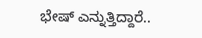ಭೇಷ್ ಎನ್ನುತ್ತಿದ್ದಾರೆ..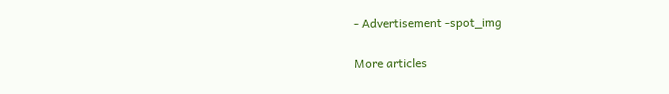- Advertisement -spot_img

More articles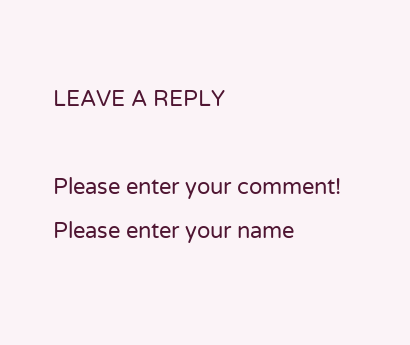LEAVE A REPLY

Please enter your comment!
Please enter your name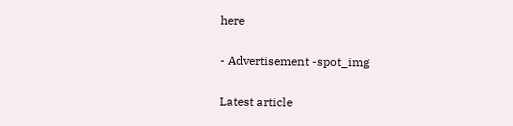here

- Advertisement -spot_img

Latest article